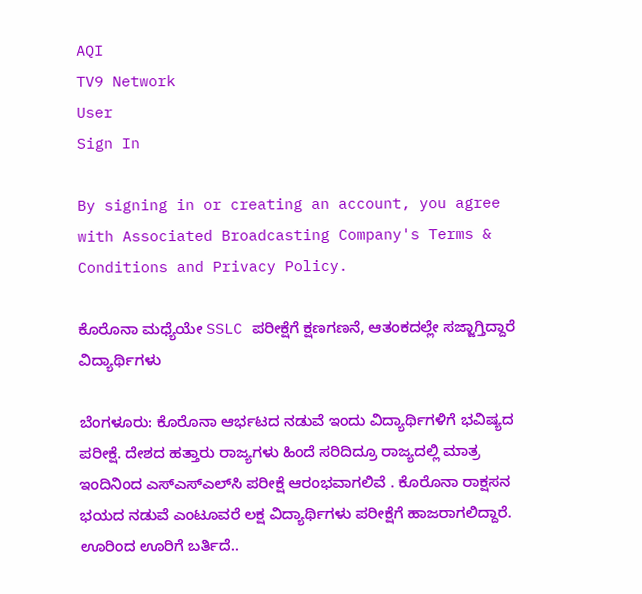AQI
TV9 Network
User
Sign In

By signing in or creating an account, you agree with Associated Broadcasting Company's Terms & Conditions and Privacy Policy.

ಕೊರೊನಾ ಮಧ್ಯೆಯೇ SSLC ಪರೀಕ್ಷೆಗೆ ಕ್ಷಣಗಣನೆ, ಆತಂಕದಲ್ಲೇ ಸಜ್ಜಾಗ್ತಿದ್ದಾರೆ ವಿದ್ಯಾರ್ಥಿಗಳು

ಬೆಂಗಳೂರು: ಕೊರೊನಾ ಆರ್ಭಟದ ನಡುವೆ ಇಂದು ವಿದ್ಯಾರ್ಥಿಗಳಿಗೆ ಭವಿಷ್ಯದ ಪರೀಕ್ಷೆ. ದೇಶದ ಹತ್ತಾರು ರಾಜ್ಯಗಳು ಹಿಂದೆ ಸರಿದಿದ್ರೂ ರಾಜ್ಯದಲ್ಲಿ ಮಾತ್ರ ಇಂದಿನಿಂದ ಎಸ್‌ಎಸ್‌ಎಲ್‌ಸಿ ಪರೀಕ್ಷೆ ಆರಂಭವಾಗಲಿವೆ . ಕೊರೊನಾ ರಾಕ್ಷಸನ ಭಯದ ನಡುವೆ ಎಂಟೂವರೆ ಲಕ್ಷ ವಿದ್ಯಾರ್ಥಿಗಳು ಪರೀಕ್ಷೆಗೆ ಹಾಜರಾಗಲಿದ್ದಾರೆ. ಊರಿಂದ ಊರಿಗೆ ಬರ್ತಿದೆ..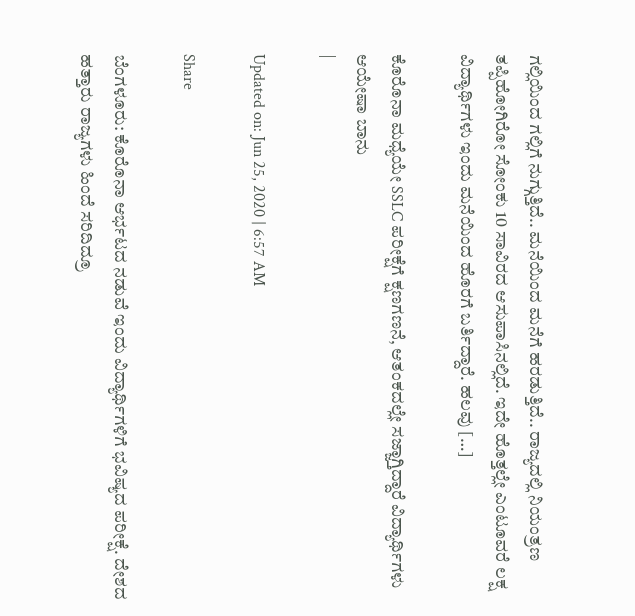ಗಲ್ಲಿಯಿಂದ ಗಲ್ಲಿಗೆ ನುಗ್ಗುತ್ತಿದೆ.. ಮನೆಯಿಂದ ಮನೆಗೆ ಹರಡುತ್ತಿದೆ.. ರಾಜ್ಯದಲ್ಲಿ ನಿಯಂತ್ರಣ ತಪ್ಪಿಹೋಗಿರೋ ಸೋಂಕು 10 ಸಾವಿರದ ಆಸುಪಾಸಿನಲ್ಲಿದೆ. ಇದೇ ಹೊತ್ತಲ್ಲೇ ಎಂಟೂವರೆ ಲಕ್ಷ ವಿದ್ಯಾರ್ಥಿಗಳು ಇಂದು ಮನೆಯಿಂದ ಹೊರಗೆ ಬರ್ತಿದ್ದಾರೆ. ಹಲವು […]

ಕೊರೊನಾ ಮಧ್ಯೆಯೇ SSLC ಪರೀಕ್ಷೆಗೆ ಕ್ಷಣಗಣನೆ, ಆತಂಕದಲ್ಲೇ ಸಜ್ಜಾಗ್ತಿದ್ದಾರೆ ವಿದ್ಯಾರ್ಥಿಗಳು
ಆಯೇಷಾ ಬಾನು
|

Updated on: Jun 25, 2020 | 6:57 AM

Share

ಬೆಂಗಳೂರು: ಕೊರೊನಾ ಆರ್ಭಟದ ನಡುವೆ ಇಂದು ವಿದ್ಯಾರ್ಥಿಗಳಿಗೆ ಭವಿಷ್ಯದ ಪರೀಕ್ಷೆ. ದೇಶದ ಹತ್ತಾರು ರಾಜ್ಯಗಳು ಹಿಂದೆ ಸರಿದಿದ್ರೂ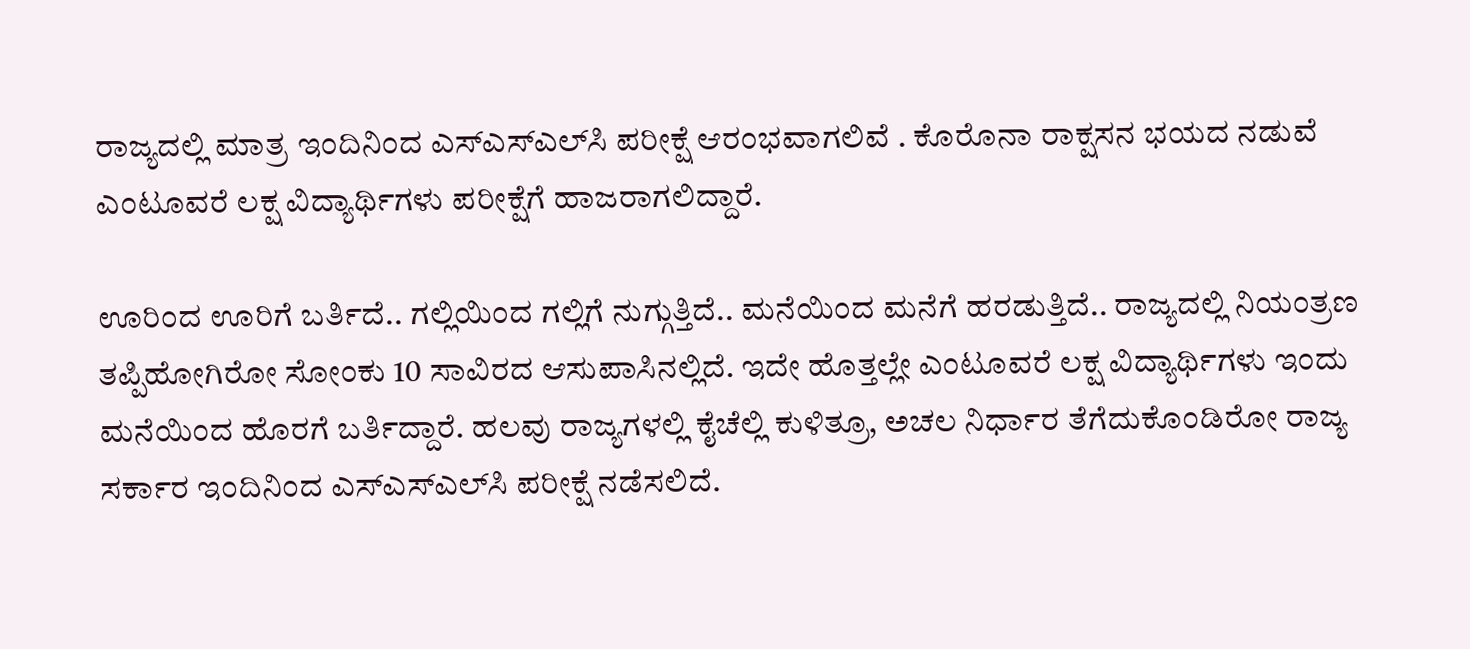ರಾಜ್ಯದಲ್ಲಿ ಮಾತ್ರ ಇಂದಿನಿಂದ ಎಸ್‌ಎಸ್‌ಎಲ್‌ಸಿ ಪರೀಕ್ಷೆ ಆರಂಭವಾಗಲಿವೆ . ಕೊರೊನಾ ರಾಕ್ಷಸನ ಭಯದ ನಡುವೆ ಎಂಟೂವರೆ ಲಕ್ಷ ವಿದ್ಯಾರ್ಥಿಗಳು ಪರೀಕ್ಷೆಗೆ ಹಾಜರಾಗಲಿದ್ದಾರೆ.

ಊರಿಂದ ಊರಿಗೆ ಬರ್ತಿದೆ.. ಗಲ್ಲಿಯಿಂದ ಗಲ್ಲಿಗೆ ನುಗ್ಗುತ್ತಿದೆ.. ಮನೆಯಿಂದ ಮನೆಗೆ ಹರಡುತ್ತಿದೆ.. ರಾಜ್ಯದಲ್ಲಿ ನಿಯಂತ್ರಣ ತಪ್ಪಿಹೋಗಿರೋ ಸೋಂಕು 10 ಸಾವಿರದ ಆಸುಪಾಸಿನಲ್ಲಿದೆ. ಇದೇ ಹೊತ್ತಲ್ಲೇ ಎಂಟೂವರೆ ಲಕ್ಷ ವಿದ್ಯಾರ್ಥಿಗಳು ಇಂದು ಮನೆಯಿಂದ ಹೊರಗೆ ಬರ್ತಿದ್ದಾರೆ. ಹಲವು ರಾಜ್ಯಗಳಲ್ಲಿ ಕೈಚೆಲ್ಲಿ ಕುಳಿತ್ರೂ, ಅಚಲ ನಿರ್ಧಾರ ತೆಗೆದುಕೊಂಡಿರೋ ರಾಜ್ಯ ಸರ್ಕಾರ ಇಂದಿನಿಂದ ಎಸ್‌ಎಸ್‌ಎಲ್‌ಸಿ ಪರೀಕ್ಷೆ ನಡೆಸಲಿದೆ.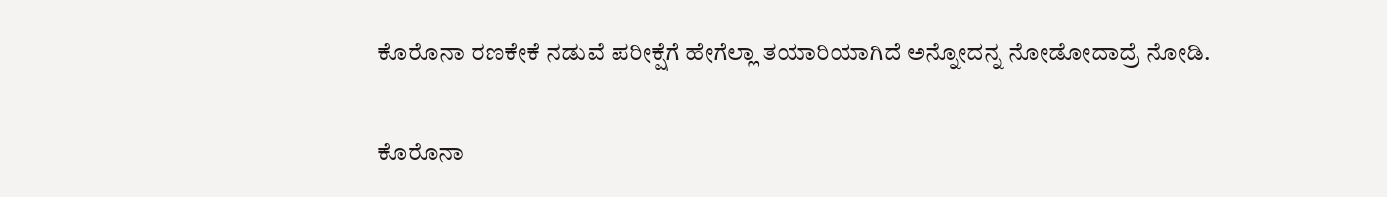ಕೊರೊನಾ ರಣಕೇಕೆ ನಡುವೆ ಪರೀಕ್ಷೆಗೆ ಹೇಗೆಲ್ಲಾ ತಯಾರಿಯಾಗಿದೆ ಅನ್ನೋದನ್ನ ನೋಡೋದಾದ್ರೆ ನೋಡಿ.

ಕೊರೊನಾ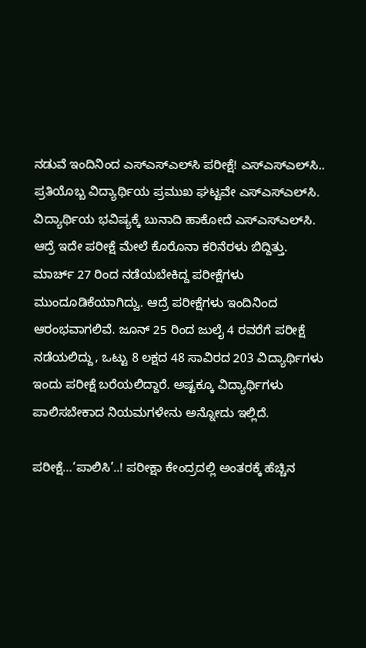ನಡುವೆ ಇಂದಿನಿಂದ ಎಸ್‌ಎಸ್‌ಎಲ್‌ಸಿ ಪರೀಕ್ಷೆ! ಎಸ್‌ಎಸ್‌ಎಲ್‌ಸಿ.. ಪ್ರತಿಯೊಬ್ಬ ವಿದ್ಯಾರ್ಥಿಯ ಪ್ರಮುಖ ಘಟ್ಟವೇ ಎಸ್‌ಎಸ್‌ಎಲ್‌ಸಿ. ವಿದ್ಯಾರ್ಥಿಯ ಭವಿಷ್ಯಕ್ಕೆ ಬುನಾದಿ ಹಾಕೋದೆ ಎಸ್‌ಎಸ್‌ಎಲ್‌ಸಿ. ಆದ್ರೆ ಇದೇ ಪರೀಕ್ಷೆ ಮೇಲೆ ಕೊರೊನಾ ಕರಿನೆರಳು ಬಿದ್ದಿತ್ತು. ಮಾರ್ಚ್‌ 27 ರಿಂದ ನಡೆಯಬೇಕಿದ್ದ ಪರೀಕ್ಷೆಗಳು ಮುಂದೂಡಿಕೆಯಾಗಿದ್ವು. ಆದ್ರೆ ಪರೀಕ್ಷೆಗಳು ಇಂದಿನಿಂದ ಆರಂಭವಾಗಲಿವೆ. ಜೂನ್‌ 25 ರಿಂದ ಜುಲೈ 4 ರವರೆಗೆ ಪರೀಕ್ಷೆ ನಡೆಯಲಿದ್ದು, ಒಟ್ಟು 8 ಲಕ್ಷದ 48 ಸಾವಿರದ 203 ವಿದ್ಯಾರ್ಥಿಗಳು ಇಂದು ಪರೀಕ್ಷೆ ಬರೆಯಲಿದ್ದಾರೆ. ಅಷ್ಟಕ್ಕೂ ವಿದ್ಯಾರ್ಥಿಗಳು ಪಾಲಿಸಬೇಕಾದ ನಿಯಮಗಳೇನು ಅನ್ನೋದು ಇಲ್ಲಿದೆ.

ಪರೀಕ್ಷೆ…‘ಪಾಲಿಸಿ’..! ಪರೀಕ್ಷಾ ಕೇಂದ್ರದಲ್ಲಿ ಅಂತರಕ್ಕೆ ಹೆಚ್ಚಿನ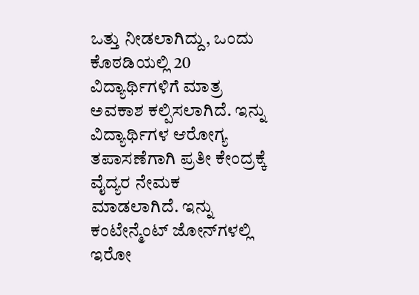ಒತ್ತು ನೀಡಲಾಗಿದ್ದು, ಒಂದು ಕೊಠಡಿಯಲ್ಲಿ 20 ವಿದ್ಯಾರ್ಥಿಗಳಿಗೆ ಮಾತ್ರ ಅವಕಾಶ ಕಲ್ಪಿಸಲಾಗಿದೆ. ಇನ್ನು ವಿದ್ಯಾರ್ಥಿಗಳ ಆರೋಗ್ಯ ತಪಾಸಣೆಗಾಗಿ ಪ್ರತೀ ಕೇಂದ್ರಕ್ಕೆ ವೈದ್ಯರ ನೇಮಕ ಮಾಡಲಾಗಿದೆ. ಇನ್ನು ಕಂಟೇನ್ಮೆಂಟ್‌ ಜೋನ್‌ಗಳಲ್ಲಿ ಇರೋ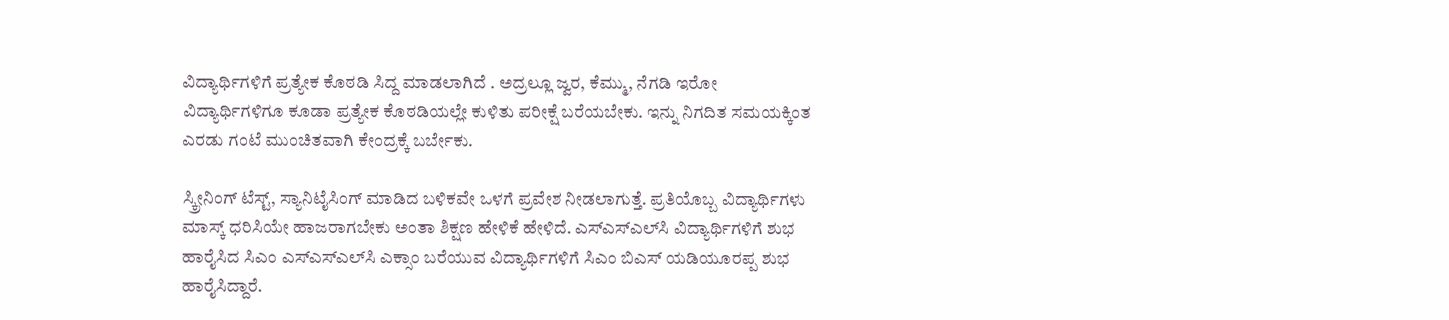ವಿದ್ಯಾರ್ಥಿಗಳಿಗೆ ಪ್ರತ್ಯೇಕ ಕೊಠಡಿ ಸಿದ್ದ ಮಾಡಲಾಗಿದೆ . ಅದ್ರಲ್ಲೂ ಜ್ವರ, ಕೆಮ್ಮು, ನೆಗಡಿ ಇರೋ ವಿದ್ಯಾರ್ಥಿಗಳಿಗೂ ಕೂಡಾ ಪ್ರತ್ಯೇಕ ಕೊಠಡಿಯಲ್ಲೇ ಕುಳಿತು ಪರೀಕ್ಷೆ ಬರೆಯಬೇಕು. ಇನ್ನು ನಿಗದಿತ ಸಮಯಕ್ಕಿಂತ ಎರಡು ಗಂಟೆ ಮುಂಚಿತವಾಗಿ ಕೇಂದ್ರಕ್ಕೆ ಬರ್ಬೇಕು.

ಸ್ಕ್ರೀನಿಂಗ್‌ ಟೆಸ್ಟ್‌, ಸ್ಯಾನಿಟೈಸಿಂಗ್‌ ಮಾಡಿದ ಬಳಿಕವೇ ಒಳಗೆ ಪ್ರವೇಶ ನೀಡಲಾಗುತ್ತೆ. ಪ್ರತಿಯೊಬ್ಬ ವಿದ್ಯಾರ್ಥಿಗಳು ಮಾಸ್ಕ್‌ ಧರಿಸಿಯೇ ಹಾಜರಾಗಬೇಕು ಅಂತಾ ಶಿಕ್ಷಣ ಹೇಳಿಕೆ ಹೇಳಿದೆ. ಎಸ್‌ಎಸ್‌ಎಲ್‌ಸಿ ವಿದ್ಯಾರ್ಥಿಗಳಿಗೆ ಶುಭ ಹಾರೈಸಿದ ಸಿಎಂ ಎಸ್‌ಎಸ್‌ಎಲ್‌ಸಿ ಎಕ್ಸಾಂ ಬರೆಯುವ ವಿದ್ಯಾರ್ಥಿಗಳಿಗೆ ಸಿಎಂ ಬಿಎಸ್ ಯಡಿಯೂರಪ್ಪ ಶುಭ ಹಾರೈಸಿದ್ದಾರೆ.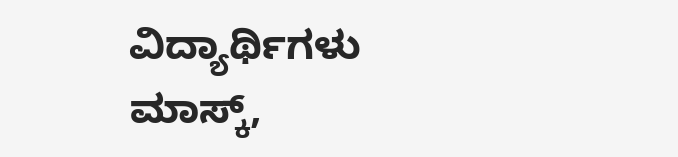ವಿದ್ಯಾರ್ಥಿಗಳು ಮಾಸ್ಕ್,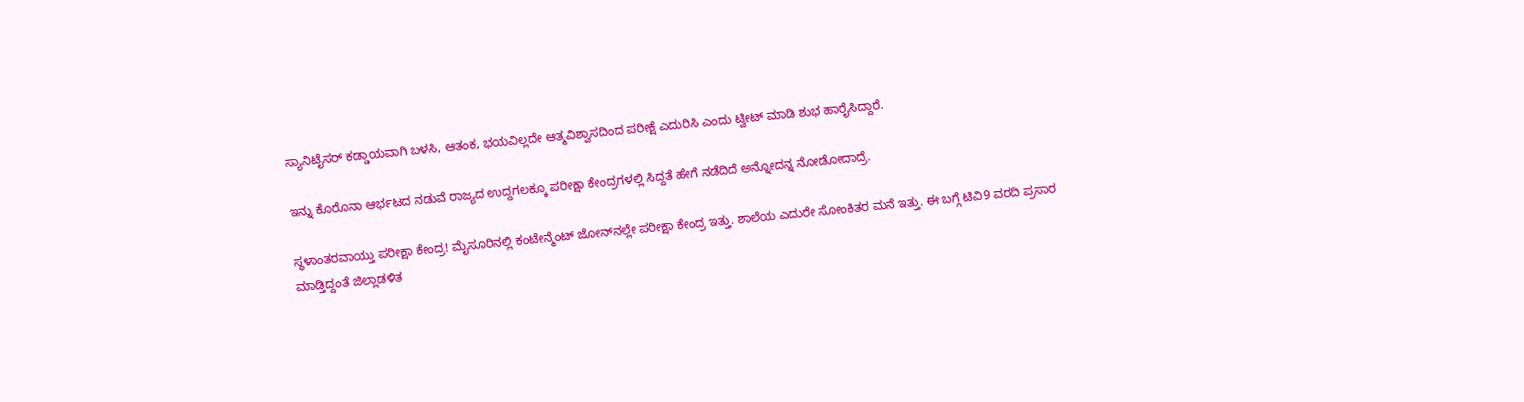ಸ್ಯಾನಿಟೈಸರ್ ಕಡ್ಡಾಯವಾಗಿ ಬಳಸಿ, ಆತಂಕ, ಭಯವಿಲ್ಲದೇ ಆತ್ಮವಿಶ್ವಾಸದಿಂದ ಪರೀಕ್ಷೆ ಎದುರಿಸಿ ಎಂದು ಟ್ವೀಟ್ ಮಾಡಿ ಶುಭ ಹಾರೈಸಿದ್ದಾರೆ.

ಇನ್ನು ಕೊರೊನಾ ಆರ್ಭಟದ ನಡುವೆ ರಾಜ್ಯದ ಉದ್ದಗಲಕ್ಕೂ ಪರೀಕ್ಷಾ ಕೇಂದ್ರಗಳಲ್ಲಿ ಸಿದ್ದತೆ ಹೇಗೆ ನಡೆದಿದೆ ಅನ್ನೋದನ್ನ ನೋಡೋದಾದ್ರೆ.

ಸ್ಥಳಾಂತರವಾಯ್ತು ಪರೀಕ್ಷಾ ಕೇಂದ್ರ! ಮೈಸೂರಿನಲ್ಲಿ ಕಂಟೇನ್ಮೆಂಟ್‌ ಜೋನ್‌ನಲ್ಲೇ ಪರೀಕ್ಷಾ ಕೇಂದ್ರ ಇತ್ತು. ಶಾಲೆಯ ಎದುರೇ ಸೋಂಕಿತರ ಮನೆ ಇತ್ತು. ಈ ಬಗ್ಗೆ ಟಿವಿ9 ವರದಿ ಪ್ರಸಾರ ಮಾಡ್ತಿದ್ದಂತೆ ಜಿಲ್ಲಾಡಳಿತ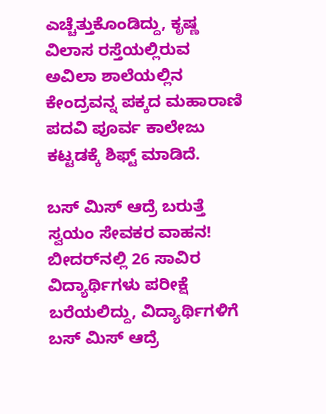ಎಚ್ಚೆತ್ತುಕೊಂಡಿದ್ದು, ಕೃಷ್ಣ ವಿಲಾಸ ರಸ್ತೆಯಲ್ಲಿರುವ ಅವಿಲಾ ಶಾಲೆಯಲ್ಲಿನ ಕೇಂದ್ರವನ್ನ ಪಕ್ಕದ ಮಹಾರಾಣಿ ಪದವಿ ಪೂರ್ವ ಕಾಲೇಜು ಕಟ್ಟಡಕ್ಕೆ ಶಿಫ್ಟ್‌ ಮಾಡಿದೆ.

ಬಸ್‌ ಮಿಸ್‌ ಆದ್ರೆ ಬರುತ್ತೆ ಸ್ವಯಂ ಸೇವಕರ ವಾಹನ! ಬೀದರ್‌ನಲ್ಲಿ 26 ಸಾವಿರ ವಿದ್ಯಾರ್ಥಿಗಳು ಪರೀಕ್ಷೆ ಬರೆಯಲಿದ್ದು, ವಿದ್ಯಾರ್ಥಿಗಳಿಗೆ ಬಸ್‌ ಮಿಸ್‌ ಆದ್ರೆ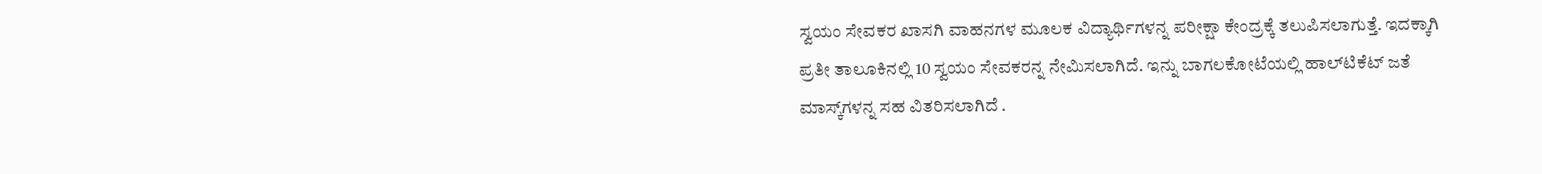ಸ್ವಯಂ ಸೇವಕರ ಖಾಸಗಿ ವಾಹನಗಳ ಮೂಲಕ ವಿದ್ಯಾರ್ಥಿಗಳನ್ನ ಪರೀಕ್ಷಾ ಕೇಂದ್ರಕ್ಕೆ ತಲುಪಿಸಲಾಗುತ್ತೆ. ಇದಕ್ಕಾಗಿ ಪ್ರತೀ ತಾಲೂಕಿನಲ್ಲಿ 10 ಸ್ವಯಂ ಸೇವಕರನ್ನ ನೇಮಿಸಲಾಗಿದೆ. ಇನ್ನು ಬಾಗಲಕೋಟೆಯಲ್ಲಿ ಹಾಲ್‌ಟಿಕೆಟ್‌ ಜತೆ ಮಾಸ್ಕ್‌ಗಳನ್ನ ಸಹ ವಿತರಿಸಲಾಗಿದೆ .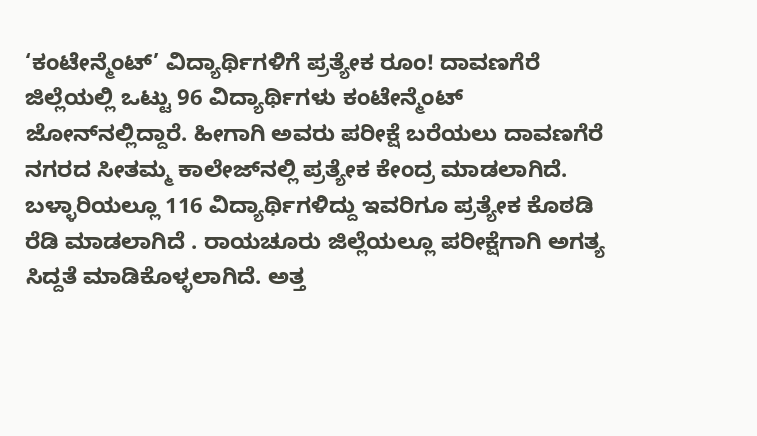‘ಕಂಟೇನ್ಮೆಂಟ್‌’ ವಿದ್ಯಾರ್ಥಿಗಳಿಗೆ ಪ್ರತ್ಯೇಕ ರೂಂ! ದಾವಣಗೆರೆ ಜಿಲ್ಲೆಯಲ್ಲಿ ಒಟ್ಟು 96 ವಿದ್ಯಾರ್ಥಿಗಳು ಕಂಟೇನ್ಮೆಂಟ್‌ ಜೋನ್‌ನಲ್ಲಿದ್ದಾರೆ. ಹೀಗಾಗಿ ಅವರು ಪರೀಕ್ಷೆ ಬರೆಯಲು ದಾವಣಗೆರೆ ನಗರದ ಸೀತಮ್ಮ ಕಾಲೇಜ್‌ನಲ್ಲಿ ಪ್ರತ್ಯೇಕ ಕೇಂದ್ರ ಮಾಡಲಾಗಿದೆ. ಬಳ್ಳಾರಿಯಲ್ಲೂ 116 ವಿದ್ಯಾರ್ಥಿಗಳಿದ್ದು ಇವರಿಗೂ ಪ್ರತ್ಯೇಕ ಕೊಠಡಿ ರೆಡಿ ಮಾಡಲಾಗಿದೆ . ರಾಯಚೂರು ಜಿಲ್ಲೆಯಲ್ಲೂ ಪರೀಕ್ಷೆಗಾಗಿ ಅಗತ್ಯ ಸಿದ್ದತೆ ಮಾಡಿಕೊಳ್ಳಲಾಗಿದೆ. ಅತ್ತ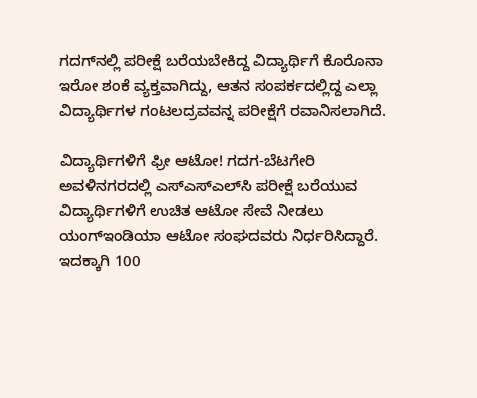ಗದಗ್‌ನಲ್ಲಿ ಪರೀಕ್ಷೆ ಬರೆಯಬೇಕಿದ್ದ ವಿದ್ಯಾರ್ಥಿಗೆ ಕೊರೊನಾ ಇರೋ ಶಂಕೆ ವ್ಯಕ್ತವಾಗಿದ್ದು, ಆತನ ಸಂಪರ್ಕದಲ್ಲಿದ್ದ ಎಲ್ಲಾ ವಿದ್ಯಾರ್ಥಿಗಳ ಗಂಟಲದ್ರವವನ್ನ ಪರೀಕ್ಷೆಗೆ ರವಾನಿಸಲಾಗಿದೆ.

ವಿದ್ಯಾರ್ಥಿಗಳಿಗೆ ಫ್ರೀ ಆಟೋ! ಗದಗ-ಬೆಟಗೇರಿ ಅವಳಿನಗರದಲ್ಲಿ ಎಸ್‌ಎಸ್‌ಎಲ್‌ಸಿ ಪರೀಕ್ಷೆ ಬರೆಯುವ ವಿದ್ಯಾರ್ಥಿಗಳಿಗೆ ಉಚಿತ ಆಟೋ ಸೇವೆ ನೀಡಲು ಯಂಗ್‌ಇಂಡಿಯಾ ಆಟೋ ಸಂಘದವರು ನಿರ್ಧರಿಸಿದ್ದಾರೆ. ಇದಕ್ಕಾಗಿ 100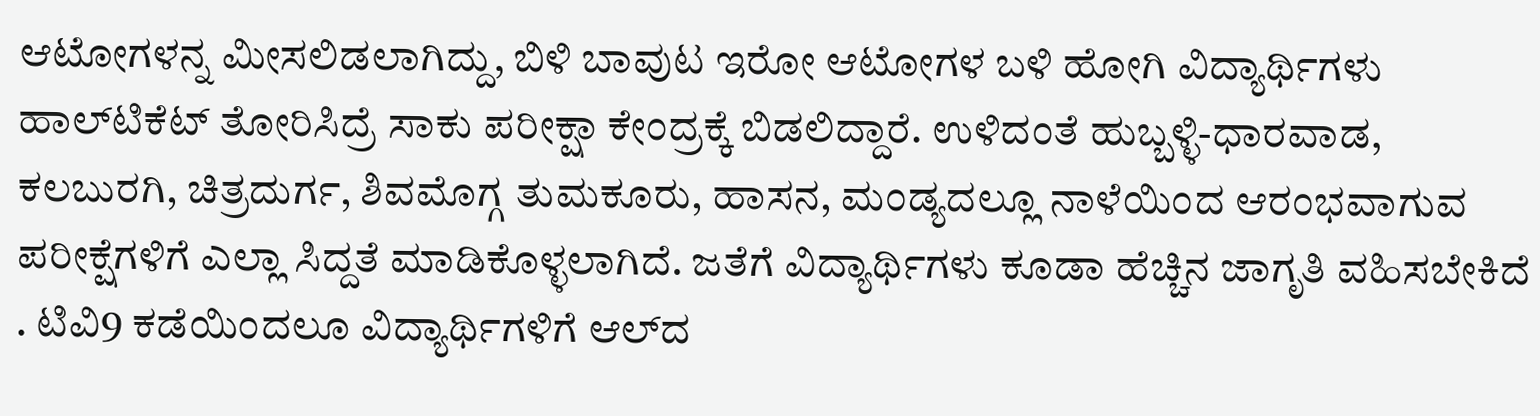ಆಟೋಗಳನ್ನ ಮೀಸಲಿಡಲಾಗಿದ್ದು, ಬಿಳಿ ಬಾವುಟ ಇರೋ ಆಟೋಗಳ ಬಳಿ ಹೋಗಿ ವಿದ್ಯಾರ್ಥಿಗಳು ಹಾಲ್‌ಟಿಕೆಟ್‌ ತೋರಿಸಿದ್ರೆ ಸಾಕು ಪರೀಕ್ಷಾ ಕೇಂದ್ರಕ್ಕೆ ಬಿಡಲಿದ್ದಾರೆ. ಉಳಿದಂತೆ ಹುಬ್ಬಳ್ಳಿ-ಧಾರವಾಡ, ಕಲಬುರಗಿ, ಚಿತ್ರದುರ್ಗ, ಶಿವಮೊಗ್ಗ ತುಮಕೂರು, ಹಾಸನ, ಮಂಡ್ಯದಲ್ಲೂ ನಾಳೆಯಿಂದ ಆರಂಭವಾಗುವ ಪರೀಕ್ಷೆಗಳಿಗೆ ಎಲ್ಲಾ ಸಿದ್ದತೆ ಮಾಡಿಕೊಳ್ಳಲಾಗಿದೆ. ಜತೆಗೆ ವಿದ್ಯಾರ್ಥಿಗಳು ಕೂಡಾ ಹೆಚ್ಚಿನ ಜಾಗೃತಿ ವಹಿಸಬೇಕಿದೆ . ಟಿವಿ9 ಕಡೆಯಿಂದಲೂ ವಿದ್ಯಾರ್ಥಿಗಳಿಗೆ ಆಲ್‌ದ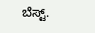ಬೆಸ್ಟ್‌.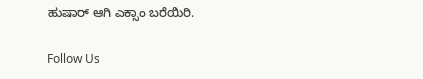ಹುಷಾರ್ ಆಗಿ ಎಕ್ಸಾಂ ಬರೆಯಿರಿ.

Follow Us